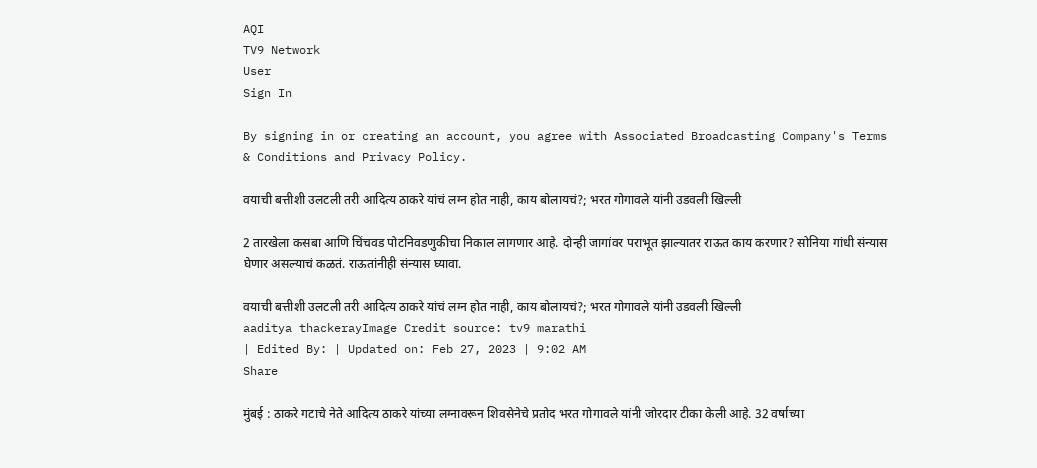AQI
TV9 Network
User
Sign In

By signing in or creating an account, you agree with Associated Broadcasting Company's Terms & Conditions and Privacy Policy.

वयाची बत्तीशी उलटली तरी आदित्य ठाकरे यांचं लग्न होत नाही, काय बोलायचं?; भरत गोगावले यांनी उडवली खिल्ली

2 तारखेला कसबा आणि चिंचवड पोटनिवडणुकीचा निकाल लागणार आहे. दोन्ही जागांवर पराभूत झाल्यातर राऊत काय करणार? सोनिया गांधी संन्यास घेणार असल्याचं कळतं. राऊतांनीही संन्यास घ्यावा.

वयाची बत्तीशी उलटली तरी आदित्य ठाकरे यांचं लग्न होत नाही, काय बोलायचं?; भरत गोगावले यांनी उडवली खिल्ली
aaditya thackerayImage Credit source: tv9 marathi
| Edited By: | Updated on: Feb 27, 2023 | 9:02 AM
Share

मुंबई : ठाकरे गटाचे नेते आदित्य ठाकरे यांच्या लग्नावरून शिवसेनेचे प्रतोद भरत गोगावले यांनी जोरदार टीका केली आहे. 32 वर्षाच्या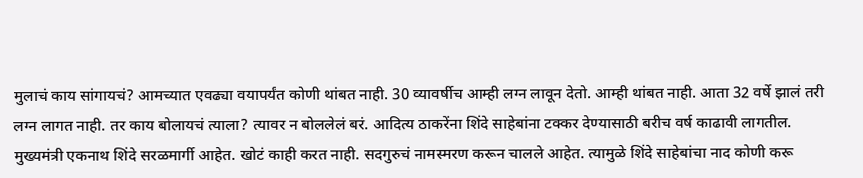मुलाचं काय सांगायचं? आमच्यात एवढ्या वयापर्यंत कोणी थांबत नाही. 30 व्यावर्षीच आम्ही लग्न लावून देतो. आम्ही थांबत नाही. आता 32 वर्षे झालं तरी लग्न लागत नाही. तर काय बोलायचं त्याला? त्यावर न बोललेलं बरं. आदित्य ठाकरेंना शिंदे साहेबांना टक्कर देण्यासाठी बरीच वर्ष काढावी लागतील. मुख्यमंत्री एकनाथ शिंदे सरळमार्गी आहेत. खोटं काही करत नाही. सदगुरुचं नामस्मरण करून चालले आहेत. त्यामुळे शिंदे साहेबांचा नाद कोणी करू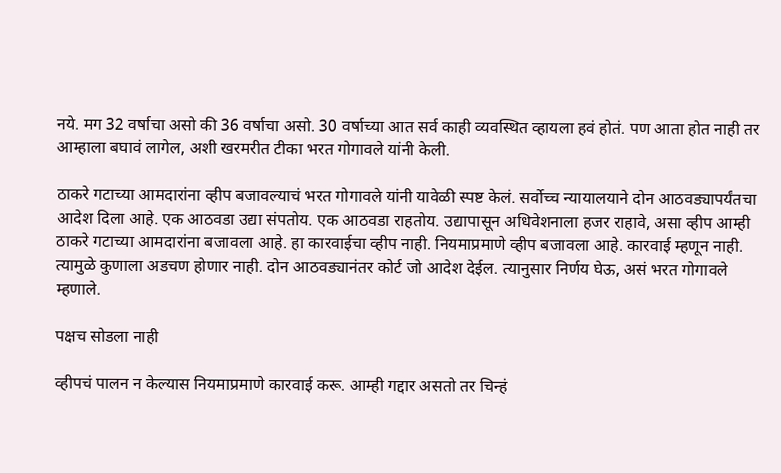नये. मग 32 वर्षाचा असो की 36 वर्षाचा असो. 30 वर्षाच्या आत सर्व काही व्यवस्थित व्हायला हवं होतं. पण आता होत नाही तर आम्हाला बघावं लागेल, अशी खरमरीत टीका भरत गोगावले यांनी केली.

ठाकरे गटाच्या आमदारांना व्हीप बजावल्याचं भरत गोगावले यांनी यावेळी स्पष्ट केलं. सर्वोच्च न्यायालयाने दोन आठवड्यापर्यंतचा आदेश दिला आहे. एक आठवडा उद्या संपतोय. एक आठवडा राहतोय. उद्यापासून अधिवेशनाला हजर राहावे, असा व्हीप आम्ही ठाकरे गटाच्या आमदारांना बजावला आहे. हा कारवाईचा व्हीप नाही. नियमाप्रमाणे व्हीप बजावला आहे. कारवाई म्हणून नाही. त्यामुळे कुणाला अडचण होणार नाही. दोन आठवड्यानंतर कोर्ट जो आदेश देईल. त्यानुसार निर्णय घेऊ, असं भरत गोगावले म्हणाले.

पक्षच सोडला नाही

व्हीपचं पालन न केल्यास नियमाप्रमाणे कारवाई करू. आम्ही गद्दार असतो तर चिन्हं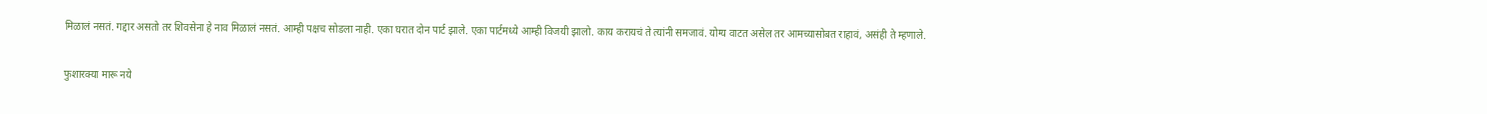मिळालं नसतं. गद्दार असतो तर शिवसेना हे नाव मिळालं नसतं. आम्ही पक्षच सोडला नाही. एका घरात दोन पार्ट झाले. एका पार्टमध्ये आम्ही विजयी झालो. काय करायचं ते त्यांनी समजावं. योग्य वाटत असेल तर आमच्यासोबत राहावं, असंही ते म्हणाले.

फुशारक्या मारू नये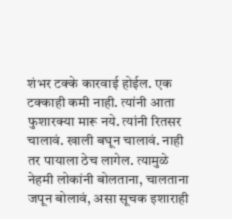शंभर टक्के कारवाई होईल. एक टक्काही कमी नाही. त्यांनी आता फुशारक्या मारू नये. त्यांनी रितसर चालावं. खाली बघून चालावं. नाही तर पायाला ठेच लागेल. त्यामुळे नेहमी लोकांनी बोलताना, चालताना जपून बोलावं, असा सूचक इशाराही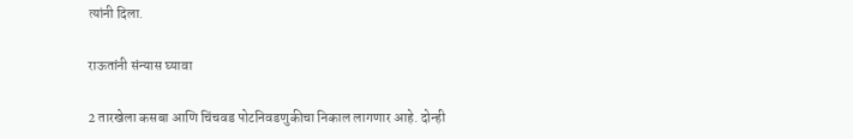त्यांनी दिला.

राऊतांनी संन्यास घ्यावा

2 तारखेला कसबा आणि चिंचवड पोटनिवडणुकीचा निकाल लागणार आहे. दोन्ही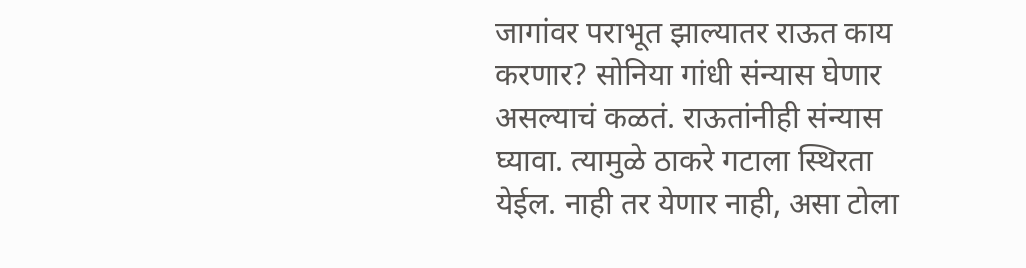जागांवर पराभूत झाल्यातर राऊत काय करणार? सोनिया गांधी संन्यास घेणार असल्याचं कळतं. राऊतांनीही संन्यास घ्यावा. त्यामुळे ठाकरे गटाला स्थिरता येईल. नाही तर येणार नाही, असा टोला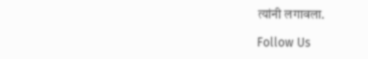त्यांनी लगावला.

Follow Us